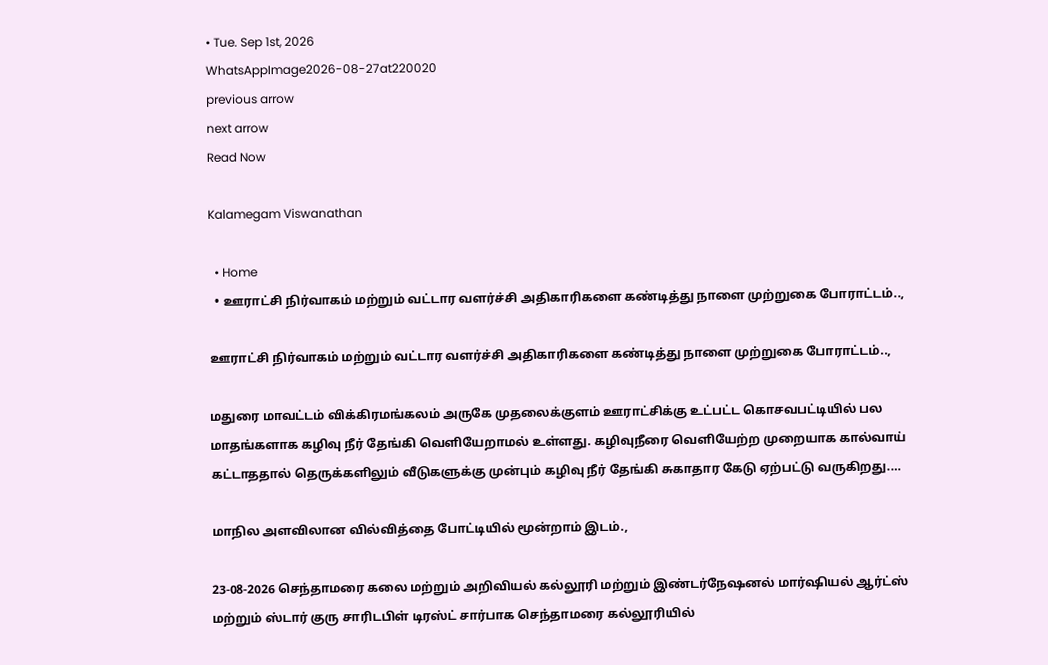• Tue. Sep 1st, 2026
WhatsAppImage2026-08-27at220020
previous arrow
next arrow
Read Now

Kalamegam Viswanathan

  • Home
  • ஊராட்சி நிர்வாகம் மற்றும் வட்டார வளர்ச்சி அதிகாரிகளை கண்டித்து நாளை முற்றுகை போராட்டம்..,

ஊராட்சி நிர்வாகம் மற்றும் வட்டார வளர்ச்சி அதிகாரிகளை கண்டித்து நாளை முற்றுகை போராட்டம்..,

மதுரை மாவட்டம் விக்கிரமங்கலம் அருகே முதலைக்குளம் ஊராட்சிக்கு உட்பட்ட கொசவபட்டியில் பல மாதங்களாக கழிவு நீர் தேங்கி வெளியேறாமல் உள்ளது. கழிவுநீரை வெளியேற்ற முறையாக கால்வாய் கட்டாததால் தெருக்களிலும் வீடுகளுக்கு முன்பும் கழிவு நீர் தேங்கி சுகாதார கேடு ஏற்பட்டு வருகிறது.…

மாநில அளவிலான வில்வித்தை போட்டியில் மூன்றாம் இடம்.,

23-08-2026 செந்தாமரை கலை மற்றும் அறிவியல் கல்லூரி மற்றும் இண்டர்நேஷனல் மார்ஷியல் ஆர்ட்ஸ் மற்றும் ஸ்டார் குரு சாரிடபிள் டிரஸ்ட் சார்பாக செந்தாமரை கல்லூரியில்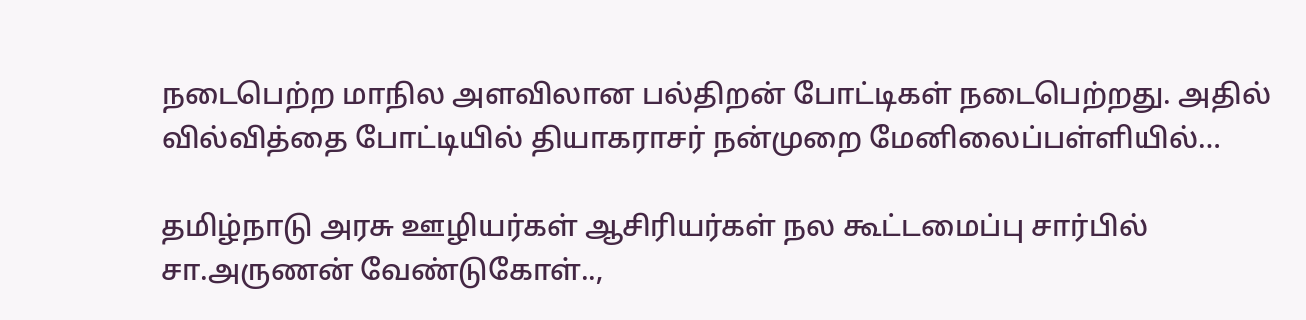நடைபெற்ற மாநில அளவிலான பல்திறன் போட்டிகள் நடைபெற்றது. அதில் வில்வித்தை போட்டியில் தியாகராசர் நன்முறை மேனிலைப்பள்ளியில்…

தமிழ்நாடு அரசு ஊழியர்கள் ஆசிரியர்கள் நல கூட்டமைப்பு சார்பில் சா.அருணன் வேண்டுகோள்..,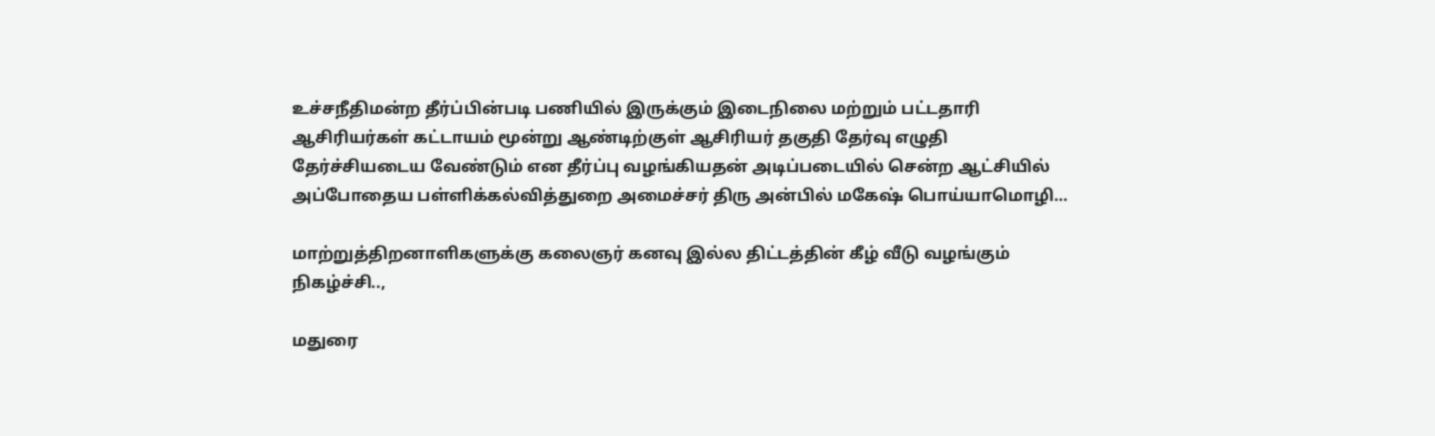உச்சநீதிமன்ற தீர்ப்பின்படி பணியில் இருக்கும் இடைநிலை மற்றும் பட்டதாரி ஆசிரியர்கள் கட்டாயம் மூன்று ஆண்டிற்குள் ஆசிரியர் தகுதி தேர்வு எழுதி தேர்ச்சியடைய வேண்டும் என தீர்ப்பு வழங்கியதன் அடிப்படையில் சென்ற ஆட்சியில் அப்போதைய பள்ளிக்கல்வித்துறை அமைச்சர் திரு அன்பில் மகேஷ் பொய்யாமொழி…

மாற்றுத்திறனாளிகளுக்கு கலைஞர் கனவு இல்ல திட்டத்தின் கீழ் வீடு வழங்கும் நிகழ்ச்சி..,

மதுரை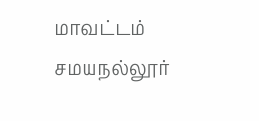மாவட்டம் சமயநல்லூர்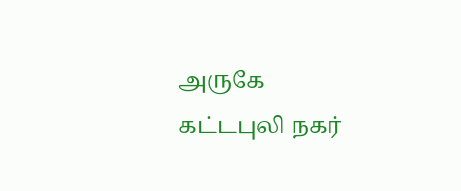அருகே கட்டபுலி நகர்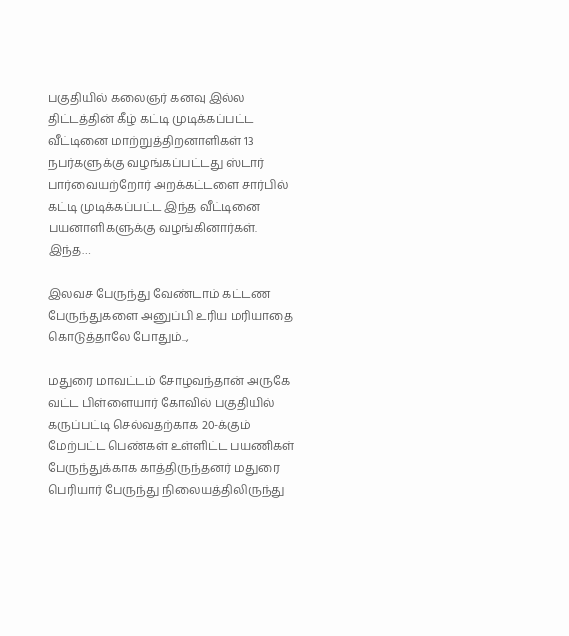பகுதியில் கலைஞர் கனவு இல்ல திட்டத்தின் கீழ் கட்டி முடிக்கப்பட்ட வீட்டினை மாற்றுத்திறனாளிகள் 13 நபர்களுக்கு வழங்கப்பட்டது ஸ்டார் பார்வையற்றோர் அறக்கட்டளை சார்பில் கட்டி முடிக்கப்பட்ட இந்த வீட்டினை பயனாளிகளுக்கு வழங்கினார்கள். இந்த…

இலவச பேருந்து வேண்டாம் கட்டண பேருந்துகளை அனுப்பி உரிய மரியாதை கொடுத்தாலே போதும்..,

மதுரை மாவட்டம் சோழவந்தான் அருகே வட்ட பிள்ளையார் கோவில் பகுதியில் கருப்பட்டி செல்வதற்காக 20-க்கும் மேற்பட்ட பெண்கள் உள்ளிட்ட பயணிகள் பேருந்துக்காக காத்திருந்தனர் மதுரை பெரியார் பேருந்து நிலையத்திலிருந்து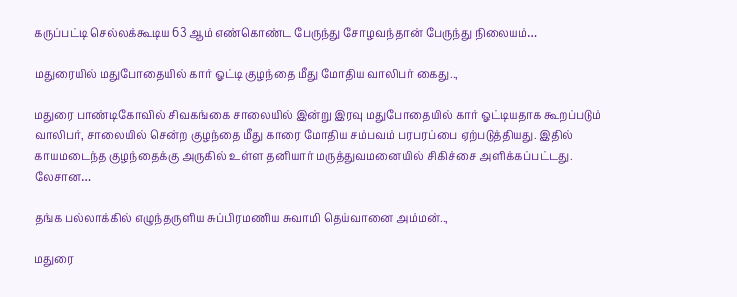கருப்பட்டி செல்லக்கூடிய 63 ஆம் எண்கொண்ட பேருந்து சோழவந்தான் பேருந்து நிலையம்…

மதுரையில் மதுபோதையில் கார் ஓட்டி குழந்தை மீது மோதிய வாலிபர் கைது..,

மதுரை பாண்டிகோவில் சிவகங்கை சாலையில் இன்று இரவு மதுபோதையில் கார் ஓட்டியதாக கூறப்படும் வாலிபர், சாலையில் சென்ற குழந்தை மீது காரை மோதிய சம்பவம் பரபரப்பை ஏற்படுத்தியது. இதில் காயமடைந்த குழந்தைக்கு அருகில் உள்ள தனியார் மருத்துவமனையில் சிகிச்சை அளிக்கப்பட்டது. லேசான…

தங்க பல்லாக்கில் எழுந்தருளிய சுப்பிரமணிய சுவாமி தெய்வானை அம்மன்..,

மதுரை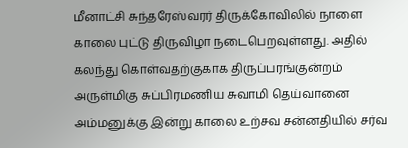மீனாட்சி சுந்தரேஸ்வரர் திருக்கோவிலில் நாளை காலை புட்டு திருவிழா நடைபெறவுள்ளது. அதில் கலந்து கொள்வதற்குகாக திருப்பரங்குன்றம் அருள்மிகு சுப்பிரமணிய சுவாமி தெய்வானை அம்மனுக்கு இன்று காலை உற்சவ சன்னதியில் சர்வ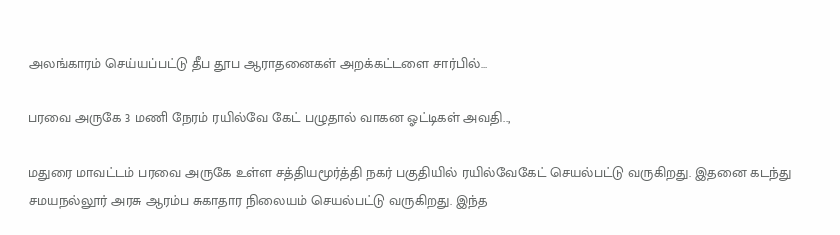அலங்காரம் செய்யப்பட்டு தீப தூப ஆராதனைகள் அறக்கட்டளை சார்பில்…

பரவை அருகே 3 மணி நேரம் ரயில்வே கேட் பழுதால் வாகன ஓட்டிகள் அவதி..,

மதுரை மாவட்டம் பரவை அருகே உள்ள சத்தியமூர்த்தி நகர் பகுதியில் ரயில்வேகேட் செயல்பட்டு வருகிறது. இதனை கடந்து சமயநல்லூர் அரசு ஆரம்ப சுகாதார நிலையம் செயல்பட்டு வருகிறது. இந்த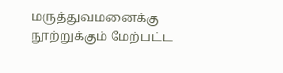மருத்துவமனைக்கு நூற்றுக்கும் மேற்பட்ட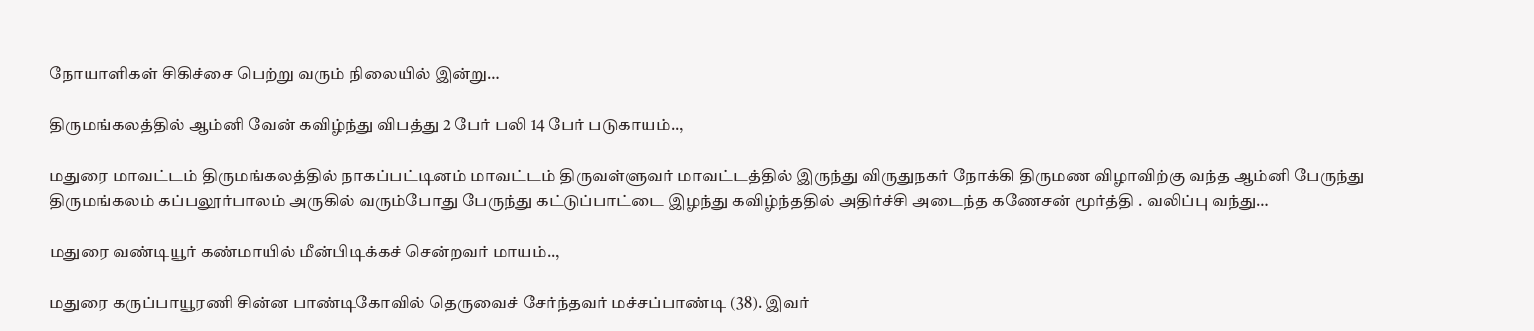நோயாளிகள் சிகிச்சை பெற்று வரும் நிலையில் இன்று…

திருமங்கலத்தில் ஆம்னி வேன் கவிழ்ந்து விபத்து 2 பேர் பலி 14 பேர் படுகாயம்..,

மதுரை மாவட்டம் திருமங்கலத்தில் நாகப்பட்டினம் மாவட்டம் திருவள்ளுவர் மாவட்டத்தில் இருந்து விருதுநகர் நோக்கி திருமண விழாவிற்கு வந்த ஆம்னி பேருந்து திருமங்கலம் கப்பலூர்பாலம் அருகில் வரும்போது பேருந்து கட்டுப்பாட்டை இழந்து கவிழ்ந்ததில் அதிர்ச்சி அடைந்த கணேசன் மூர்த்தி . வலிப்பு வந்து…

மதுரை வண்டியூர் கண்மாயில் மீன்பிடிக்கச் சென்றவர் மாயம்..,

மதுரை கருப்பாயூரணி சின்ன பாண்டிகோவில் தெருவைச் சேர்ந்தவர் மச்சப்பாண்டி (38). இவர்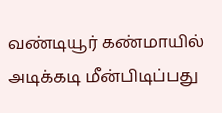வண்டியூர் கண்மாயில் அடிக்கடி மீன்பிடிப்பது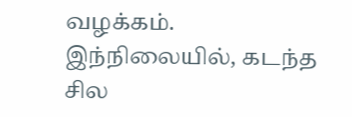வழக்கம். இந்நிலையில், கடந்த சில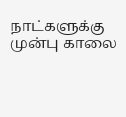நாட்களுக்கு முன்பு காலை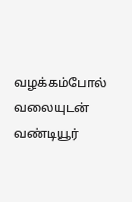வழக்கம்போல் வலையுடன் வண்டியூர்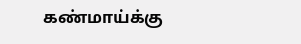கண்மாய்க்கு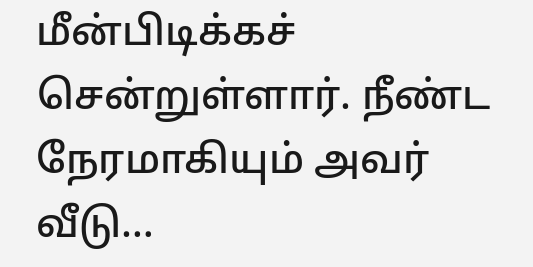மீன்பிடிக்கச் சென்றுள்ளார். நீண்ட நேரமாகியும் அவர் வீடு…